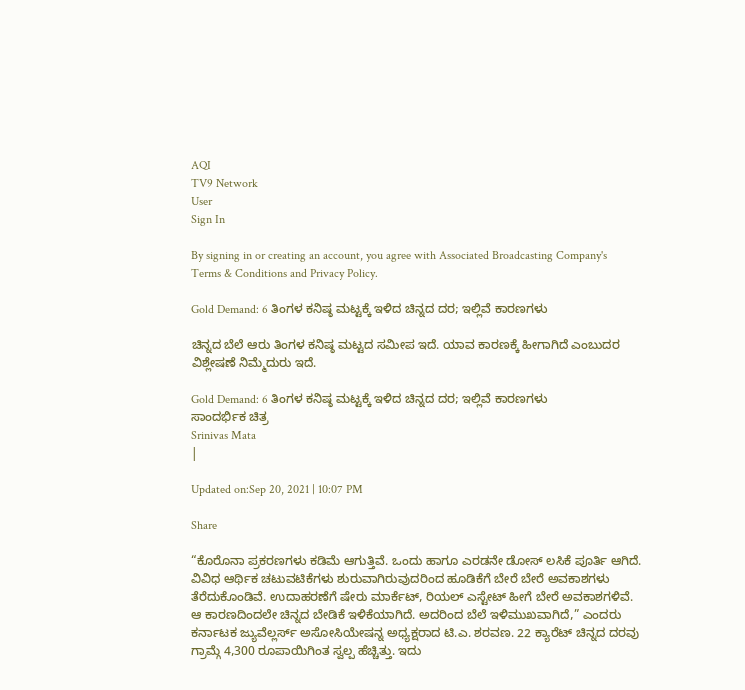AQI
TV9 Network
User
Sign In

By signing in or creating an account, you agree with Associated Broadcasting Company's Terms & Conditions and Privacy Policy.

Gold Demand: 6 ತಿಂಗಳ ಕನಿಷ್ಠ ಮಟ್ಟಕ್ಕೆ ಇಳಿದ ಚಿನ್ನದ ದರ; ಇಲ್ಲಿವೆ ಕಾರಣಗಳು

ಚಿನ್ನದ ಬೆಲೆ ಆರು ತಿಂಗಳ ಕನಿಷ್ಠ ಮಟ್ಟದ ಸಮೀಪ ಇದೆ. ಯಾವ ಕಾರಣಕ್ಕೆ ಹೀಗಾಗಿದೆ ಎಂಬುದರ ವಿಶ್ಲೇಷಣೆ ನಿಮ್ಮೆದುರು ಇದೆ.

Gold Demand: 6 ತಿಂಗಳ ಕನಿಷ್ಠ ಮಟ್ಟಕ್ಕೆ ಇಳಿದ ಚಿನ್ನದ ದರ; ಇಲ್ಲಿವೆ ಕಾರಣಗಳು
ಸಾಂದರ್ಭಿಕ ಚಿತ್ರ
Srinivas Mata
|

Updated on:Sep 20, 2021 | 10:07 PM

Share

“ಕೊರೊನಾ ಪ್ರಕರಣಗಳು ಕಡಿಮೆ ಆಗುತ್ತಿವೆ. ಒಂದು ಹಾಗೂ ಎರಡನೇ ಡೋಸ್ ಲಸಿಕೆ ಪೂರ್ತಿ ಆಗಿದೆ. ವಿವಿಧ ಆರ್ಥಿಕ ಚಟುವಟಿಕೆಗಳು ಶುರುವಾಗಿರುವುದರಿಂದ ಹೂಡಿಕೆಗೆ ಬೇರೆ ಬೇರೆ ಅವಕಾಶಗಳು ತೆರೆದುಕೊಂಡಿವೆ. ಉದಾಹರಣೆಗೆ ಷೇರು ಮಾರ್ಕೆಟ್, ರಿಯಲ್ ಎಸ್ಟೇಟ್ ಹೀಗೆ ಬೇರೆ ಅವಕಾಶಗಳಿವೆ. ಆ ಕಾರಣದಿಂದಲೇ ಚಿನ್ನದ ಬೇಡಿಕೆ ಇಳಿಕೆಯಾಗಿದೆ. ಅದರಿಂದ ಬೆಲೆ ಇಳಿಮುಖವಾಗಿದೆ,” ಎಂದರು ಕರ್ನಾಟಕ ಜ್ಯುವೆಲ್ಲರ್ಸ್ ಅಸೋಸಿಯೇಷನ್ನ ಅಧ್ಯಕ್ಷರಾದ ಟಿ.ಎ. ಶರವಣ. 22 ಕ್ಯಾರೆಟ್ ಚಿನ್ನದ ದರವು ಗ್ರಾಮ್ಗೆ 4,300 ರೂಪಾಯಿಗಿಂತ ಸ್ವಲ್ಪ ಹೆಚ್ಚಿತ್ತು. ಇದು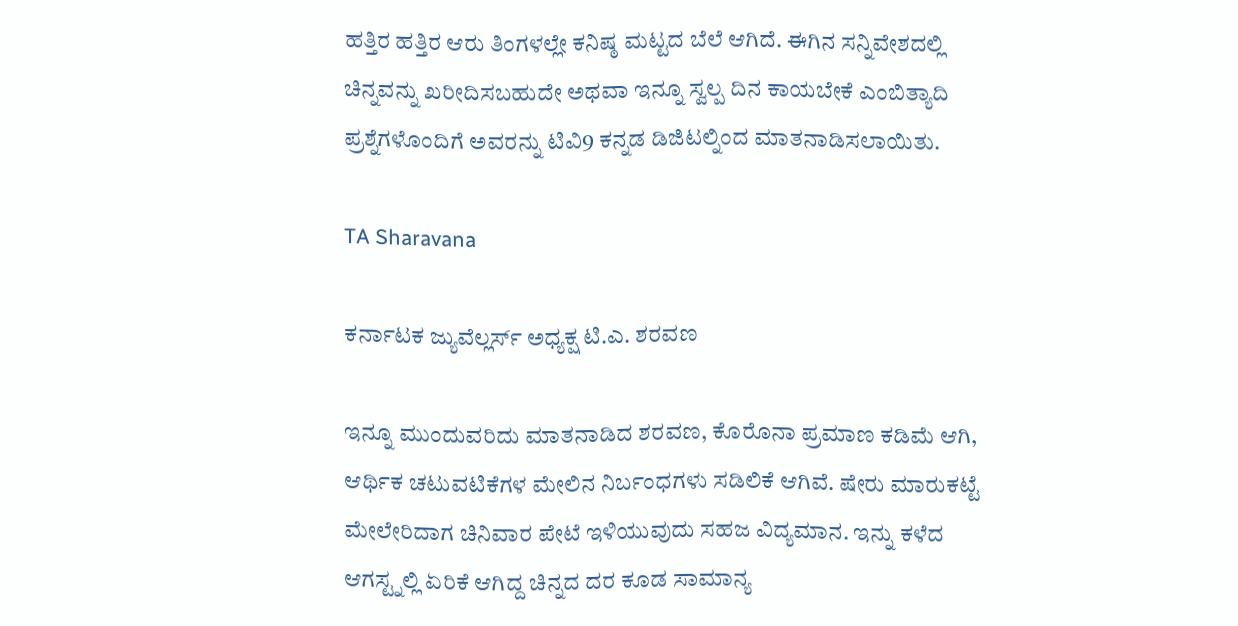ಹತ್ತಿರ ಹತ್ತಿರ ಆರು ತಿಂಗಳಲ್ಲೇ ಕನಿಷ್ಠ ಮಟ್ಟದ ಬೆಲೆ ಆಗಿದೆ. ಈಗಿನ ಸನ್ನಿವೇಶದಲ್ಲಿ ಚಿನ್ನವನ್ನು ಖರೀದಿಸಬಹುದೇ ಅಥವಾ ಇನ್ನೂ ಸ್ವಲ್ಪ ದಿನ ಕಾಯಬೇಕೆ ಎಂಬಿತ್ಯಾದಿ ಪ್ರಶ್ನೆಗಳೊಂದಿಗೆ ಅವರನ್ನು ಟಿವಿ9 ಕನ್ನಡ ಡಿಜಿಟಲ್ನಿಂದ ಮಾತನಾಡಿಸಲಾಯಿತು.

TA Sharavana

ಕರ್ನಾಟಕ ಜ್ಯುವೆಲ್ಲರ್ಸ್ ಅಧ್ಯಕ್ಷ ಟಿ.ಎ. ಶರವಣ

ಇನ್ನೂ ಮುಂದುವರಿದು ಮಾತನಾಡಿದ ಶರವಣ, ಕೊರೊನಾ ಪ್ರಮಾಣ ಕಡಿಮೆ ಆಗಿ, ಆರ್ಥಿಕ ಚಟುವಟಿಕೆಗಳ ಮೇಲಿನ ನಿರ್ಬಂಧಗಳು ಸಡಿಲಿಕೆ ಆಗಿವೆ. ಷೇರು ಮಾರುಕಟ್ಟೆ ಮೇಲೇರಿದಾಗ ಚಿನಿವಾರ ಪೇಟೆ ಇಳಿಯುವುದು ಸಹಜ ವಿದ್ಯಮಾನ. ಇನ್ನು ಕಳೆದ ಆಗಸ್ಟ್ನಲ್ಲಿ ಏರಿಕೆ ಆಗಿದ್ದ ಚಿನ್ನದ ದರ ಕೂಡ ಸಾಮಾನ್ಯ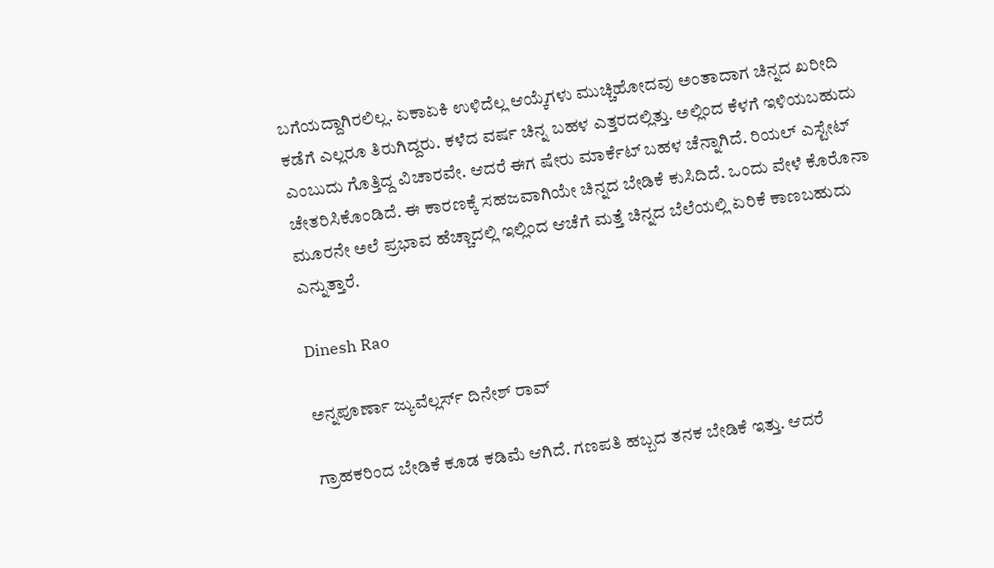ಬಗೆಯದ್ದಾಗಿರಲಿಲ್ಲ. ಏಕಾಏಕಿ ಉಳಿದೆಲ್ಲ ಆಯ್ಕೆಗಳು ಮುಚ್ಚಿಹೋದವು ಅಂತಾದಾಗ ಚಿನ್ನದ ಖರೀದಿ ಕಡೆಗೆ ಎಲ್ಲರೂ ತಿರುಗಿದ್ದರು. ಕಳೆದ ವರ್ಷ ಚಿನ್ನ ಬಹಳ ಎತ್ತರದಲ್ಲಿತ್ತು. ಅಲ್ಲಿಂದ ಕೆಳಗೆ ಇಳಿಯಬಹುದು ಎಂಬುದು ಗೊತ್ತಿದ್ದ ವಿಚಾರವೇ. ಆದರೆ ಈಗ ಷೇರು ಮಾರ್ಕೆಟ್ ಬಹಳ ಚೆನ್ನಾಗಿದೆ. ರಿಯಲ್ ಎಸ್ಟೇಟ್ ಚೇತರಿಸಿಕೊಂಡಿದೆ. ಈ ಕಾರಣಕ್ಕೆ ಸಹಜವಾಗಿಯೇ ಚಿನ್ನದ ಬೇಡಿಕೆ ಕುಸಿದಿದೆ. ಒಂದು ವೇಳೆ ಕೊರೊನಾ ಮೂರನೇ ಅಲೆ ಪ್ರಭಾವ ಹೆಚ್ಚಾದಲ್ಲಿ ಇಲ್ಲಿಂದ ಆಚೆಗೆ ಮತ್ತೆ ಚಿನ್ನದ ಬೆಲೆಯಲ್ಲಿ ಏರಿಕೆ ಕಾಣಬಹುದು ಎನ್ನುತ್ತಾರೆ.

Dinesh Rao

ಅನ್ನಪೂರ್ಣಾ ಜ್ಯುವೆಲ್ಲರ್ಸ್ ದಿನೇಶ್ ರಾವ್

ಗ್ರಾಹಕರಿಂದ ಬೇಡಿಕೆ ಕೂಡ ಕಡಿಮೆ ಆಗಿದೆ. ಗಣಪತಿ ಹಬ್ಬದ ತನಕ ಬೇಡಿಕೆ ಇತ್ತು. ಆದರೆ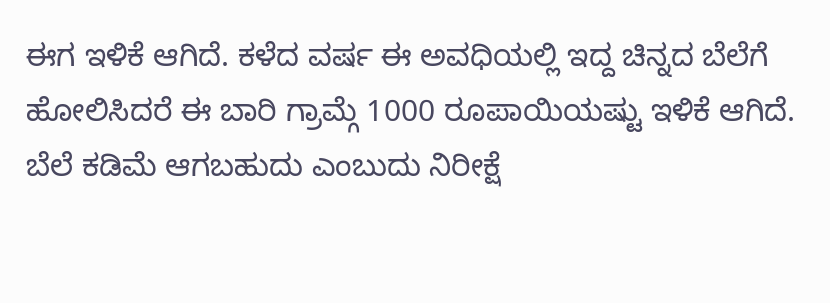ಈಗ ಇಳಿಕೆ ಆಗಿದೆ. ಕಳೆದ ವರ್ಷ ಈ ಅವಧಿಯಲ್ಲಿ ಇದ್ದ ಚಿನ್ನದ ಬೆಲೆಗೆ ಹೋಲಿಸಿದರೆ ಈ ಬಾರಿ ಗ್ರಾಮ್ಗೆ 1000 ರೂಪಾಯಿಯಷ್ಟು ಇಳಿಕೆ ಆಗಿದೆ. ಬೆಲೆ ಕಡಿಮೆ ಆಗಬಹುದು ಎಂಬುದು ನಿರೀಕ್ಷೆ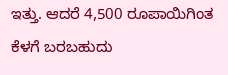ಇತ್ತು. ಆದರೆ 4,500 ರೂಪಾಯಿಗಿಂತ ಕೆಳಗೆ ಬರಬಹುದು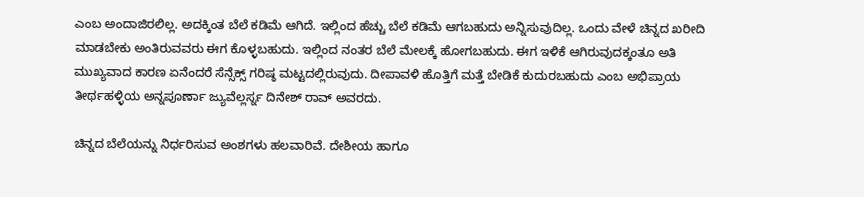ಎಂಬ ಅಂದಾಜಿರಲಿಲ್ಲ. ಅದಕ್ಕಿಂತ ಬೆಲೆ ಕಡಿಮೆ ಆಗಿದೆ. ಇಲ್ಲಿಂದ ಹೆಚ್ಚು ಬೆಲೆ ಕಡಿಮೆ ಆಗಬಹುದು ಅನ್ನಿಸುವುದಿಲ್ಲ. ಒಂದು ವೇಳೆ ಚಿನ್ನದ ಖರೀದಿ ಮಾಡಬೇಕು ಅಂತಿರುವವರು ಈಗ ಕೊಳ್ಳಬಹುದು. ಇಲ್ಲಿಂದ ನಂತರ ಬೆಲೆ ಮೇಲಕ್ಕೆ ಹೋಗಬಹುದು. ಈಗ ಇಳಿಕೆ ಆಗಿರುವುದಕ್ಕಂತೂ ಅತಿ ಮುಖ್ಯವಾದ ಕಾರಣ ಏನೆಂದರೆ ಸೆನ್ಸೆಕ್ಸ್ ಗರಿಷ್ಠ ಮಟ್ಟದಲ್ಲಿರುವುದು. ದೀಪಾವಳಿ ಹೊತ್ತಿಗೆ ಮತ್ತೆ ಬೇಡಿಕೆ ಕುದುರಬಹುದು ಎಂಬ ಅಭಿಪ್ರಾಯ ತೀರ್ಥಹಳ್ಳಿಯ ಅನ್ನಪೂರ್ಣಾ ಜ್ಯುವೆಲ್ಲರ್ಸ್ನ ದಿನೇಶ್ ರಾವ್ ಅವರದು.

ಚಿನ್ನದ ಬೆಲೆಯನ್ನು ನಿರ್ಧರಿಸುವ ಅಂಶಗಳು ಹಲವಾರಿವೆ. ದೇಶೀಯ ಹಾಗೂ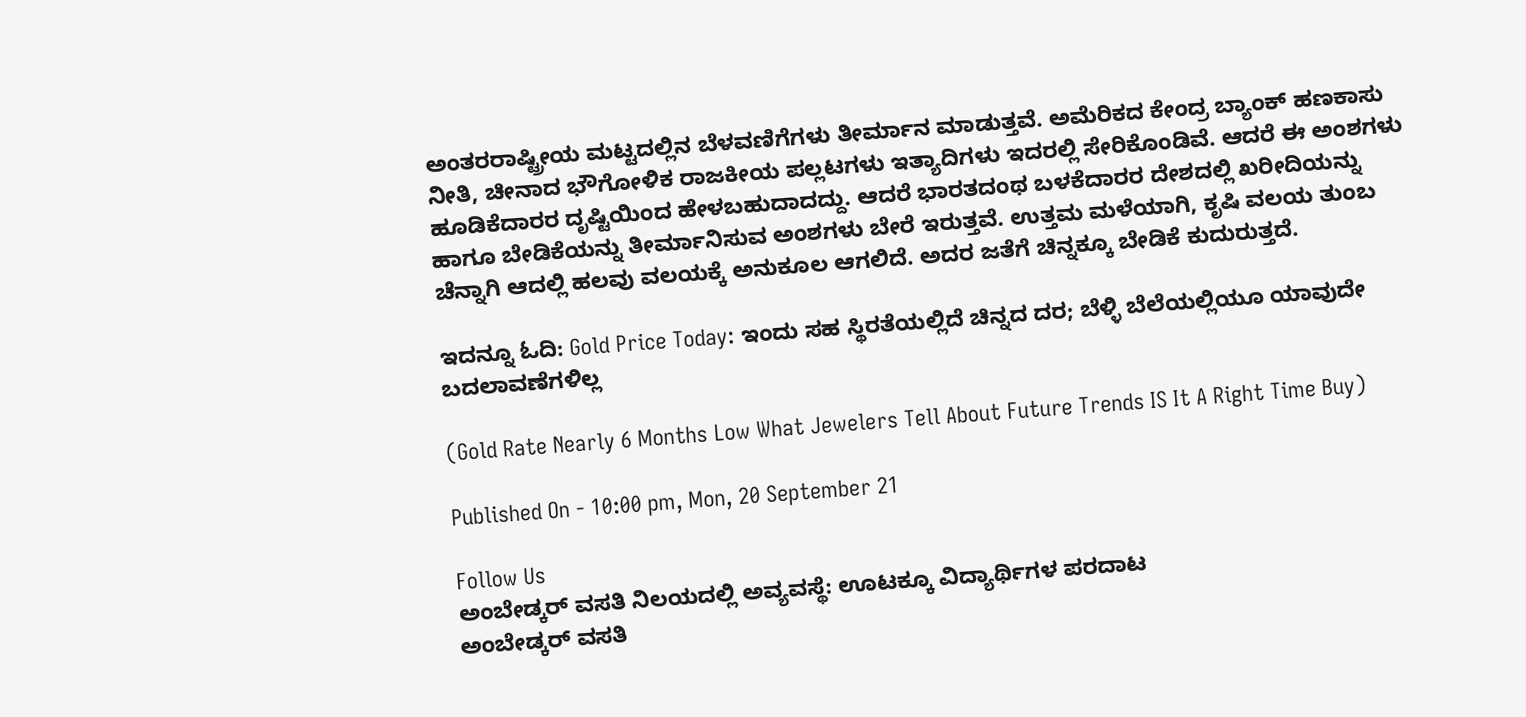ಅಂತರರಾಷ್ಟ್ರೀಯ ಮಟ್ಟದಲ್ಲಿನ ಬೆಳವಣಿಗೆಗಳು ತೀರ್ಮಾನ ಮಾಡುತ್ತವೆ. ಅಮೆರಿಕದ ಕೇಂದ್ರ ಬ್ಯಾಂಕ್ ಹಣಕಾಸು ನೀತಿ, ಚೀನಾದ ಭೌಗೋಳಿಕ ರಾಜಕೀಯ ಪಲ್ಲಟಗಳು ಇತ್ಯಾದಿಗಳು ಇದರಲ್ಲಿ ಸೇರಿಕೊಂಡಿವೆ. ಆದರೆ ಈ ಅಂಶಗಳು ಹೂಡಿಕೆದಾರರ ದೃಷ್ಟಿಯಿಂದ ಹೇಳಬಹುದಾದದ್ದು. ಆದರೆ ಭಾರತದಂಥ ಬಳಕೆದಾರರ ದೇಶದಲ್ಲಿ ಖರೀದಿಯನ್ನು ಹಾಗೂ ಬೇಡಿಕೆಯನ್ನು ತೀರ್ಮಾನಿಸುವ ಅಂಶಗಳು ಬೇರೆ ಇರುತ್ತವೆ. ಉತ್ತಮ ಮಳೆಯಾಗಿ, ಕೃಷಿ ವಲಯ ತುಂಬ ಚೆನ್ನಾಗಿ ಆದಲ್ಲಿ ಹಲವು ವಲಯಕ್ಕೆ ಅನುಕೂಲ ಆಗಲಿದೆ. ಅದರ ಜತೆಗೆ ಚಿನ್ನಕ್ಕೂ ಬೇಡಿಕೆ ಕುದುರುತ್ತದೆ.

ಇದನ್ನೂ ಓದಿ: Gold Price Today: ಇಂದು ಸಹ ಸ್ಥಿರತೆಯಲ್ಲಿದೆ ಚಿನ್ನದ ದರ; ಬೆಳ್ಳಿ ಬೆಲೆಯಲ್ಲಿಯೂ ಯಾವುದೇ ಬದಲಾವಣೆಗಳಿಲ್ಲ

(Gold Rate Nearly 6 Months Low What Jewelers Tell About Future Trends IS It A Right Time Buy)

Published On - 10:00 pm, Mon, 20 September 21

Follow Us
ಅಂಬೇಡ್ಕರ್ ವಸತಿ ನಿಲಯದಲ್ಲಿ ಅವ್ಯವಸ್ಥೆ: ಊಟಕ್ಕೂ ವಿದ್ಯಾರ್ಥಿಗಳ ಪರದಾಟ
ಅಂಬೇಡ್ಕರ್ ವಸತಿ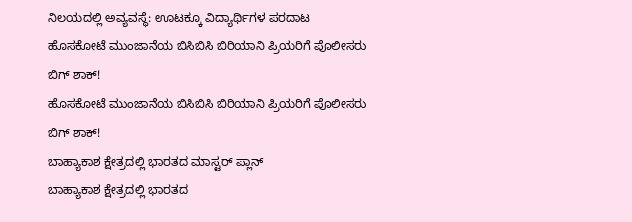ನಿಲಯದಲ್ಲಿ ಅವ್ಯವಸ್ಥೆ: ಊಟಕ್ಕೂ ವಿದ್ಯಾರ್ಥಿಗಳ ಪರದಾಟ
ಹೊಸಕೋಟೆ ಮುಂಜಾನೆಯ ಬಿಸಿಬಿಸಿ ಬಿರಿಯಾನಿ ಪ್ರಿಯರಿಗೆ ಪೊಲೀಸರು ಬಿಗ್ ಶಾಕ್!
ಹೊಸಕೋಟೆ ಮುಂಜಾನೆಯ ಬಿಸಿಬಿಸಿ ಬಿರಿಯಾನಿ ಪ್ರಿಯರಿಗೆ ಪೊಲೀಸರು ಬಿಗ್ ಶಾಕ್!
ಬಾಹ್ಯಾಕಾಶ ಕ್ಷೇತ್ರದಲ್ಲಿ ಭಾರತದ ಮಾಸ್ಟರ್ ಪ್ಲಾನ್
ಬಾಹ್ಯಾಕಾಶ ಕ್ಷೇತ್ರದಲ್ಲಿ ಭಾರತದ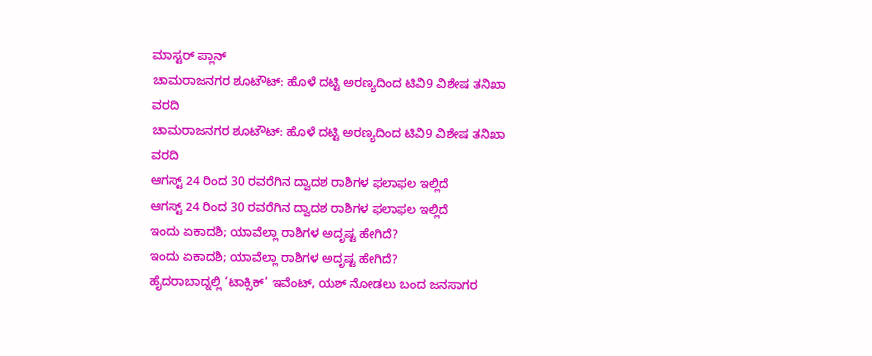ಮಾಸ್ಟರ್ ಪ್ಲಾನ್
ಚಾಮರಾಜನಗರ ಶೂಟೌಟ್: ಹೊಳೆ ದಟ್ಟಿ ಅರಣ್ಯದಿಂದ ಟಿವಿ9 ವಿಶೇಷ ತನಿಖಾ ವರದಿ
ಚಾಮರಾಜನಗರ ಶೂಟೌಟ್: ಹೊಳೆ ದಟ್ಟಿ ಅರಣ್ಯದಿಂದ ಟಿವಿ9 ವಿಶೇಷ ತನಿಖಾ ವರದಿ
ಆಗಸ್ಟ್ 24 ರಿಂದ 30 ರವರೆಗಿನ ದ್ವಾದಶ ರಾಶಿಗಳ ಫಲಾಫಲ ಇಲ್ಲಿದೆ
ಆಗಸ್ಟ್ 24 ರಿಂದ 30 ರವರೆಗಿನ ದ್ವಾದಶ ರಾಶಿಗಳ ಫಲಾಫಲ ಇಲ್ಲಿದೆ
ಇಂದು ಏಕಾದಶಿ; ಯಾವೆಲ್ಲಾ ರಾಶಿಗಳ ಅದೃಷ್ಟ ಹೇಗಿದೆ?
ಇಂದು ಏಕಾದಶಿ; ಯಾವೆಲ್ಲಾ ರಾಶಿಗಳ ಅದೃಷ್ಟ ಹೇಗಿದೆ?
ಹೈದರಾಬಾದ್ನಲ್ಲಿ ‘ಟಾಕ್ಸಿಕ್’ ಇವೆಂಟ್, ಯಶ್ ನೋಡಲು ಬಂದ ಜನಸಾಗರ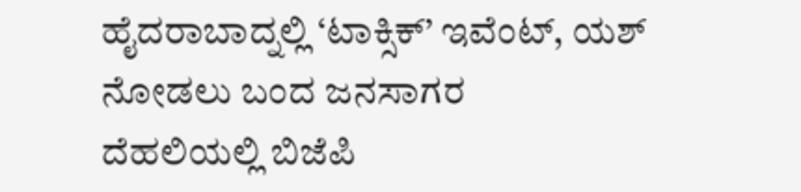ಹೈದರಾಬಾದ್ನಲ್ಲಿ ‘ಟಾಕ್ಸಿಕ್’ ಇವೆಂಟ್, ಯಶ್ ನೋಡಲು ಬಂದ ಜನಸಾಗರ
ದೆಹಲಿಯಲ್ಲಿ ಬಿಜೆಪಿ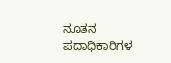ನೂತನ ಪದಾಧಿಕಾರಿಗಳ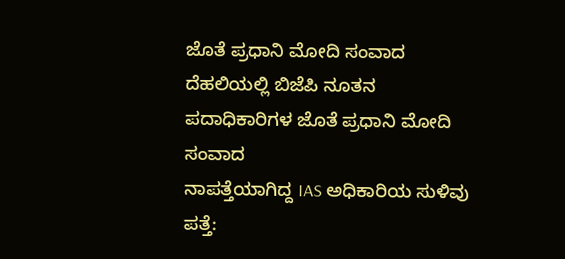ಜೊತೆ ಪ್ರಧಾನಿ ಮೋದಿ ಸಂವಾದ
ದೆಹಲಿಯಲ್ಲಿ ಬಿಜೆಪಿ ನೂತನ ಪದಾಧಿಕಾರಿಗಳ ಜೊತೆ ಪ್ರಧಾನಿ ಮೋದಿ ಸಂವಾದ
ನಾಪತ್ತೆಯಾಗಿದ್ದ IAS ಅಧಿಕಾರಿಯ ಸುಳಿವು ಪತ್ತೆ: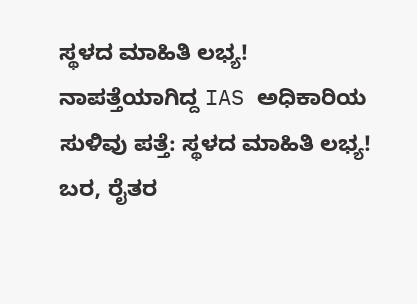ಸ್ಥಳದ ಮಾಹಿತಿ ಲಭ್ಯ!
ನಾಪತ್ತೆಯಾಗಿದ್ದ IAS ಅಧಿಕಾರಿಯ ಸುಳಿವು ಪತ್ತೆ: ಸ್ಥಳದ ಮಾಹಿತಿ ಲಭ್ಯ!
ಬರ, ರೈತರ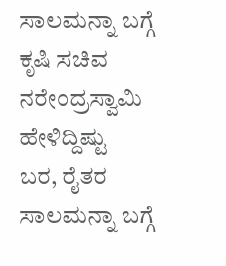ಸಾಲಮನ್ನಾ ಬಗ್ಗೆ ಕೃಷಿ ಸಚಿವ ನರೇಂದ್ರಸ್ವಾಮಿ ಹೇಳಿದ್ದಿಷ್ಟು
ಬರ, ರೈತರ ಸಾಲಮನ್ನಾ ಬಗ್ಗೆ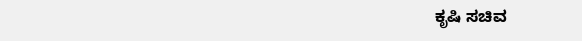ಕೃಷಿ ಸಚಿವ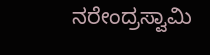ನರೇಂದ್ರಸ್ವಾಮಿ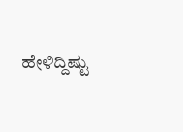ಹೇಳಿದ್ದಿಷ್ಟು